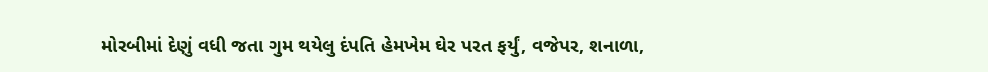મોરબીમાં દેણું વધી જતા ગુમ થયેલુ દંપતિ હેમખેમ ઘેર પરત ફર્યું, વજેપર, શનાળા,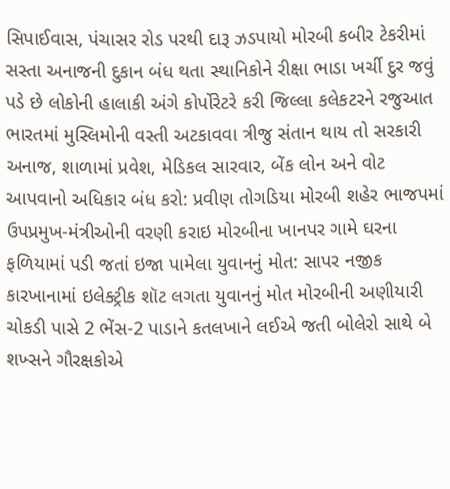સિપાઈવાસ, પંચાસર રોડ પરથી દારૂ ઝડપાયો મોરબી કબીર ટેકરીમાં સસ્તા અનાજની દુકાન બંધ થતા સ્થાનિકોને રીક્ષા ભાડા ખર્ચી દુર જવું પડે છે લોકોની હાલાકી અંગે કોર્પોરેટરે કરી જિલ્લા કલેકટરને રજુઆત ભારતમાં મુસ્લિમોની વસ્તી અટકાવવા ત્રીજુ સંતાન થાય તો સરકારી અનાજ, શાળામાં પ્રવેશ, મેડિકલ સારવાર, બેંક લોન અને વોટ આપવાનો અધિકાર બંધ કરો: પ્રવીણ તોગડિયા મોરબી શહેર ભાજપમાં ઉપપ્રમુખ-મંત્રીઓની વરણી કરાઇ મોરબીના ખાનપર ગામે ઘરના ફળિયામાં પડી જતાં ઇજા પામેલા યુવાનનું મોત: સાપર નજીક કારખાનામાં ઇલેક્ટ્રીક શૉટ લગતા યુવાનનું મોત મોરબીની અણીયારી ચોકડી પાસે 2 ભેંસ-2 પાડાને કતલખાને લઈએ જતી બોલેરો સાથે બે શખ્સને ગૌરક્ષકોએ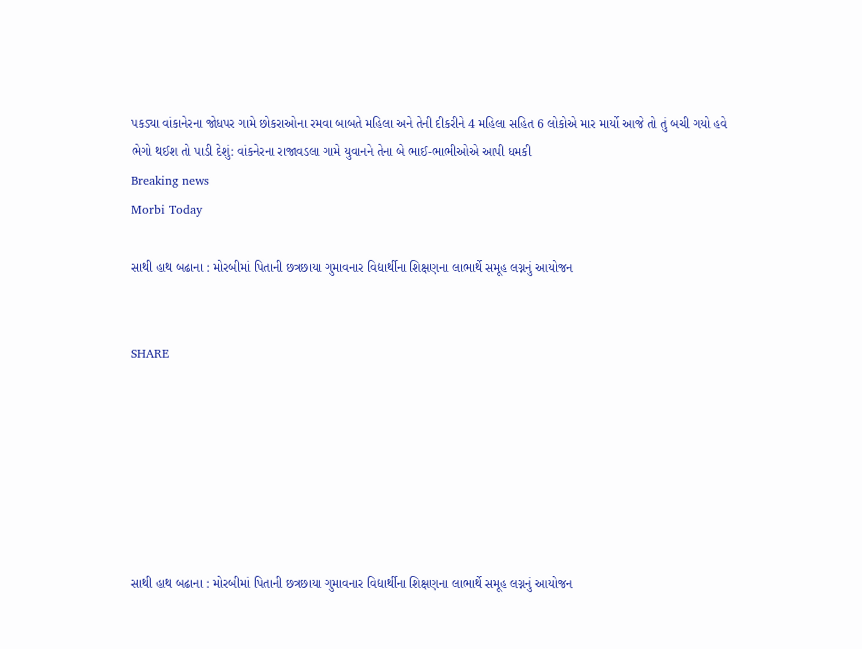પકડ્યા વાંકાનેરના જોધપર ગામે છોકરાઓના રમવા બાબતે મહિલા અને તેની દીકરીને 4 મહિલા સહિત 6 લોકોએ માર માર્યો આજે તો તું બચી ગયો હવે ભેગો થઈશ તો પાડી દેશું: વાંકનેરના રાજાવડલા ગામે યુવાનને તેના બે ભાઈ-ભાભીઓએ આપી ધમકી
Breaking news
Morbi Today

સાથી હાથ બઢાના : મોરબીમાં પિતાની છત્રછાયા ગુમાવનાર વિદ્યાર્થીના શિક્ષણના લાભાર્થે સમૂહ લગ્નનું આયોજન


SHARE







સાથી હાથ બઢાના : મોરબીમાં પિતાની છત્રછાયા ગુમાવનાર વિદ્યાર્થીના શિક્ષણના લાભાર્થે સમૂહ લગ્નનું આયોજન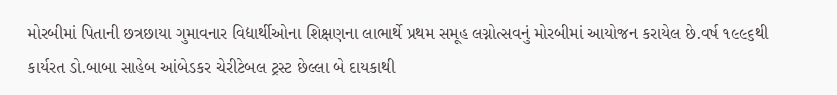મોરબીમાં પિતાની છત્રછાયા ગુમાવનાર વિદ્યાર્થીઓના શિક્ષણના લાભાર્થે પ્રથમ સમૂહ લગ્નોત્સવનું મોરબીમાં આયોજન કરાયેલ છે.વર્ષ ૧૯૯૬થી કાર્યરત ડો.બાબા સાહેબ આંબેડકર ચેરીટેબલ ટ્રસ્ટ છેલ્લા બે દાયકાથી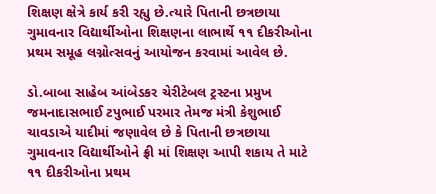શિક્ષણ ક્ષેત્રે કાર્ય કરી રહ્યુ છે.ત્યારે પિતાની છત્રછાયા ગુમાવનાર વિદ્યાર્થીઓના શિક્ષણના લાભાર્થે ૧૧ દીકરીઓના પ્રથમ સમૂહ લગ્નોત્સવનું આયોજન કરવામાં આવેલ છે.

ડો.બાબા સાહેબ આંબેડકર ચેરીટેબલ ટ્રસ્ટના પ્રમુખ જમનાદાસભાઈ ટપુભાઈ પરમાર તેમજ મંત્રી કેશુભાઈ ચાવડાએ યાદીમાં જણાવેલ છે કે પિતાની છત્રછાયા ગુમાવનાર વિદ્યાર્થીઓને ફ્રી માં શિક્ષણ આપી શકાય તે માટે ૧૧ દીકરીઓના પ્રથમ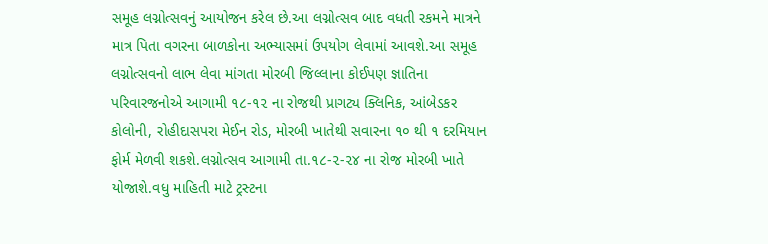સમૂહ લગ્નોત્સવનું આયોજન કરેલ છે.આ લગ્નોત્સવ બાદ વધતી રકમને માત્રને માત્ર પિતા વગરના બાળકોના અભ્યાસમાં ઉપયોગ લેવામાં આવશે.આ સમૂહ લગ્નોત્સવનો લાભ લેવા માંગતા મોરબી જિલ્લાના કોઈપણ જ્ઞાતિના પરિવારજનોએ આગામી ૧૮-૧૨ ના રોજથી પ્રાગટ્ય ક્લિનિક, આંબેડકર કોલોની, રોહીદાસપરા મેઈન રોડ, મોરબી ખાતેથી સવારના ૧૦ થી ૧ દરમિયાન ફોર્મ મેળવી શકશે.લગ્નોત્સવ આગામી તા.૧૮-૨-૨૪ ના રોજ મોરબી ખાતે યોજાશે.વધુ માહિતી માટે ટ્રસ્ટના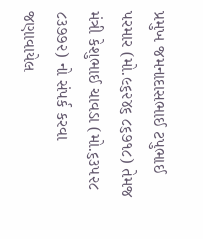પ્રમુખ જમનાદાસભાઈ ટપુભાઈ પરમાર (મો.૯૬૨૪૬ ૮૬૭૧૮) તેમજ મંત્રી કેશુભાઈ ચાવડા (મો.૬૩૫૨૮ ૮૩૭૭૨) નો સંપર્ક કરવા જણાવાયેલ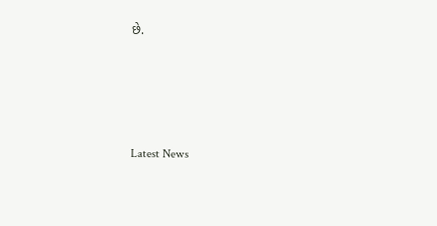છે.






Latest News